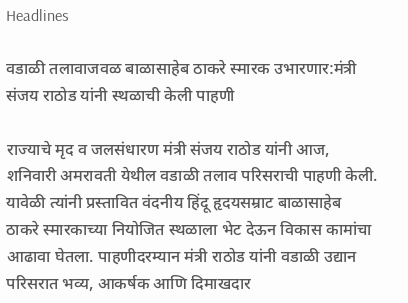Headlines

वडाळी तलावाजवळ बाळासाहेब ठाकरे स्मारक उभारणार:मंत्री संजय राठोड यांनी स्थळाची केली पाहणी

राज्याचे मृद व जलसंधारण मंत्री संजय राठोड यांनी आज, शनिवारी अमरावती येथील वडाळी तलाव परिसराची पाहणी केली. यावेळी त्यांनी प्रस्तावित वंदनीय हिंदू हृदयसम्राट बाळासाहेब ठाकरे स्मारकाच्या नियोजित स्थळाला भेट देऊन विकास कामांचा आढावा घेतला. पाहणीदरम्यान मंत्री राठोड यांनी वडाळी उद्यान परिसरात भव्य, आकर्षक आणि दिमाखदार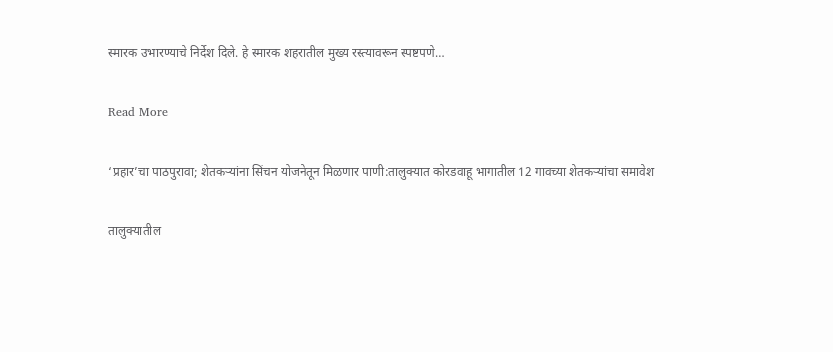स्मारक उभारण्याचे निर्देश दिले. हे स्मारक शहरातील मुख्य रस्त्यावरून स्पष्टपणे…

Read More

‘प्रहार’चा पाठपुरावा; शेतकऱ्यांना सिंचन योजनेतून मिळणार पाणी:तालुक्यात कोरडवाहू भागातील 12 गावच्या शेतकऱ्यांचा समावेश

तालुक्यातील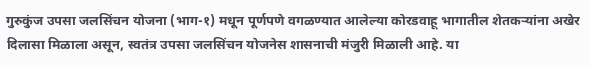गुरुकुंज उपसा जलसिंचन योजना (भाग-१) मधून पूर्णपणे वगळण्यात आलेल्या कोरडवाहू भागातील शेतकऱ्यांना अखेर दिलासा मिळाला असून, स्वतंत्र उपसा जलसिंचन योजनेस शासनाची मंजुरी मिळाली आहे. या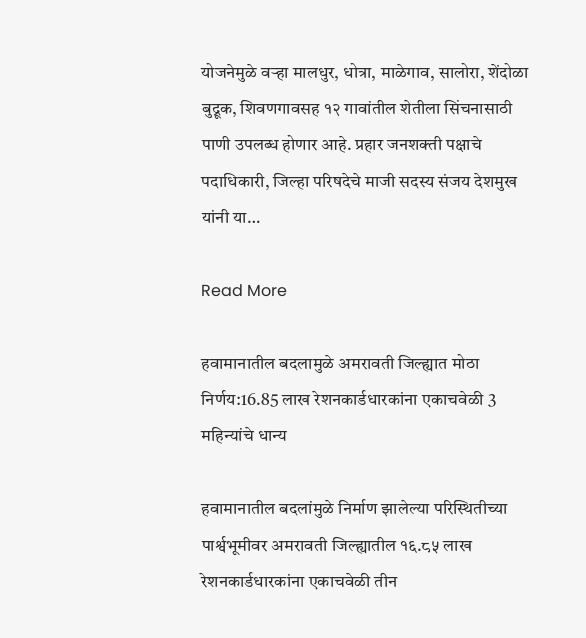योजनेमुळे वऱ्हा मालधुर, धोत्रा, माळेगाव, सालोरा, शेंदोळा बुद्रूक, शिवणगावसह १२ गावांतील शेतीला सिंचनासाठी पाणी उपलब्ध होणार आहे. प्रहार जनशक्ती पक्षाचे पदाधिकारी, जिल्हा परिषदेचे माजी सदस्य संजय देशमुख यांनी या…

Read More

हवामानातील बदलामुळे अमरावती जिल्ह्यात मोठा निर्णय:16.85 लाख रेशनकार्डधारकांना एकाचवेळी 3 महिन्यांचे धान्य

हवामानातील बदलांमुळे निर्माण झालेल्या परिस्थितीच्या पार्श्वभूमीवर अमरावती जिल्ह्यातील १६.८५ लाख रेशनकार्डधारकांना एकाचवेळी तीन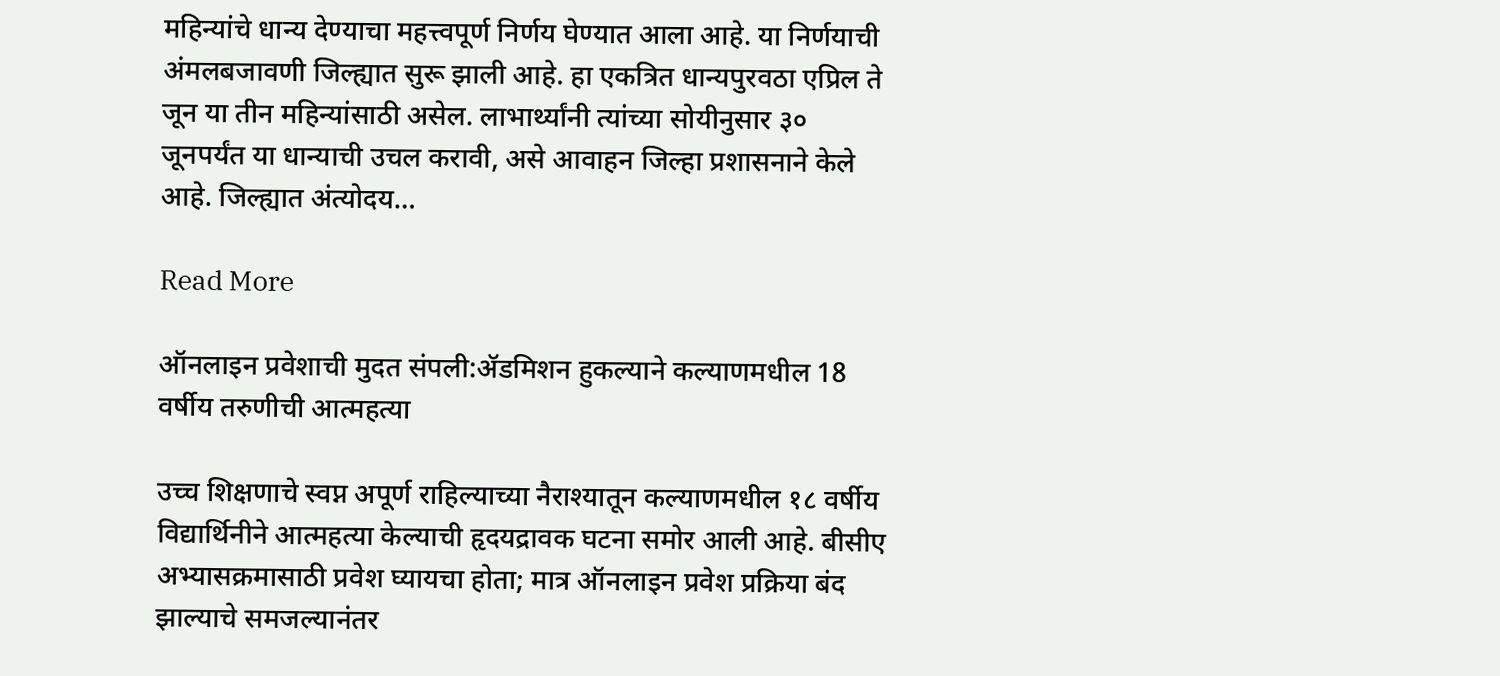महिन्यांचे धान्य देण्याचा महत्त्वपूर्ण निर्णय घेण्यात आला आहे. या निर्णयाची अंमलबजावणी जिल्ह्यात सुरू झाली आहे. हा एकत्रित धान्यपुरवठा एप्रिल ते जून या तीन महिन्यांसाठी असेल. लाभार्थ्यांनी त्यांच्या सोयीनुसार ३० जूनपर्यंत या धान्याची उचल करावी, असे आवाहन जिल्हा प्रशासनाने केले आहे. जिल्ह्यात अंत्योदय…

Read More

ऑनलाइन प्रवेशाची मुदत संपली:ॲडमिशन हुकल्याने कल्याणमधील 18 वर्षीय तरुणीची आत्महत्या

उच्च शिक्षणाचे स्वप्न अपूर्ण राहिल्याच्या नैराश्यातून कल्याणमधील १८ वर्षीय विद्यार्थिनीने आत्महत्या केल्याची हृदयद्रावक घटना समोर आली आहे. बीसीए अभ्यासक्रमासाठी प्रवेश घ्यायचा होता; मात्र ऑनलाइन प्रवेश प्रक्रिया बंद झाल्याचे समजल्यानंतर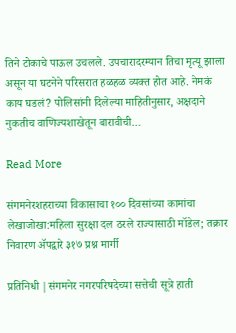तिने टोकाचे पाऊल उचलले. उपचारादरम्यान तिचा मृत्यू झाला असून या घटनेने परिसरात हळहळ व्यक्त होत आहे. नेमकं काय घडलं? पोलिसांनी दिलेल्या माहितीनुसार, अक्षदाने नुकतीच वाणिज्यशाखेतून बारावीची…

Read More

संगमनेरशहराच्या विकासाचा १०० दिवसांच्या कामांचा लेखाजोखा:महिला सुरक्षा दल ठरले राज्यासाठी मॉडेल; तक्रार निवारण ॲपद्वारे ३१७ प्रश्न मार्गी

प्रतिनिधी |संगमनेर नगरपरिषदेच्या सत्तेची सूत्रे हाती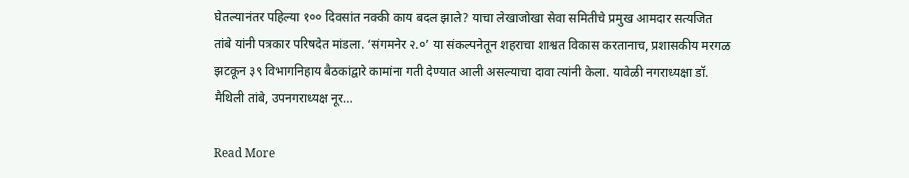घेतल्यानंतर पहिल्या १०० दिवसांत नक्की काय बदल झाले? याचा लेखाजोखा सेवा समितीचे प्रमुख आमदार सत्यजित तांबे यांनी पत्रकार परिषदेत मांडला. ‘संगमनेर २.०’ या संकल्पनेतून शहराचा शाश्वत विकास करतानाच, प्रशासकीय मरगळ झटकून ३९ विभागनिहाय बैठकांद्वारे कामांना गती देण्यात आली असल्याचा दावा त्यांनी केला. यावेळी नगराध्यक्षा डॉ. मैथिली तांबे, उपनगराध्यक्ष नूर…

Read More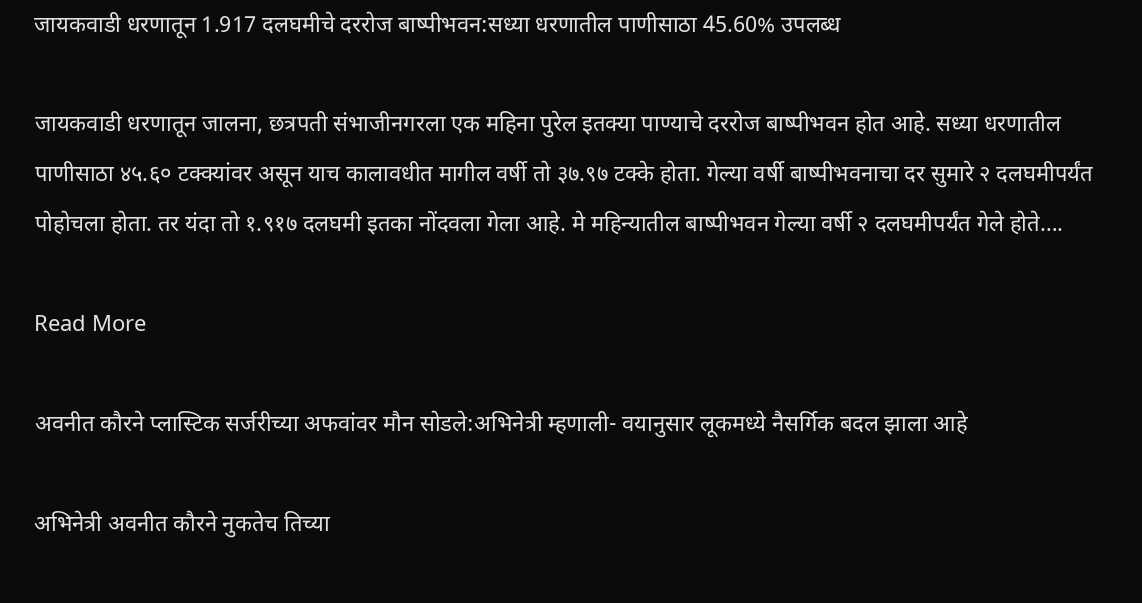जायकवाडी धरणातून 1.917 दलघमीचे दररोज बाष्पीभवन:सध्या धरणातील पाणीसाठा 45.60% उपलब्ध

जायकवाडी धरणातून जालना, छत्रपती संभाजीनगरला एक महिना पुरेल इतक्या पाण्याचे दररोज बाष्पीभवन होत आहे. सध्या धरणातील पाणीसाठा ४५.६० टक्क्यांवर असून याच कालावधीत मागील वर्षी तो ३७.९७ टक्के होता. गेल्या वर्षी बाष्पीभवनाचा दर सुमारे २ दलघमीपर्यंत पोहोचला होता. तर यंदा तो १.९१७ दलघमी इतका नोंदवला गेला आहे. मे महिन्यातील बाष्पीभवन गेल्या वर्षी २ दलघमीपर्यंत गेले होते….

Read More

अवनीत कौरने प्लास्टिक सर्जरीच्या अफवांवर मौन सोडले:अभिनेत्री म्हणाली- वयानुसार लूकमध्ये नैसर्गिक बदल झाला आहे

अभिनेत्री अवनीत कौरने नुकतेच तिच्या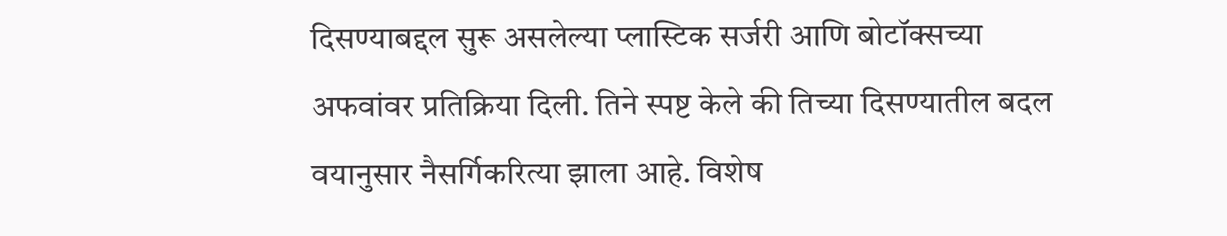दिसण्याबद्दल सुरू असलेल्या प्लास्टिक सर्जरी आणि बोटॉक्सच्या अफवांवर प्रतिक्रिया दिली. तिने स्पष्ट केले की तिच्या दिसण्यातील बदल वयानुसार नैसर्गिकरित्या झाला आहे. विशेष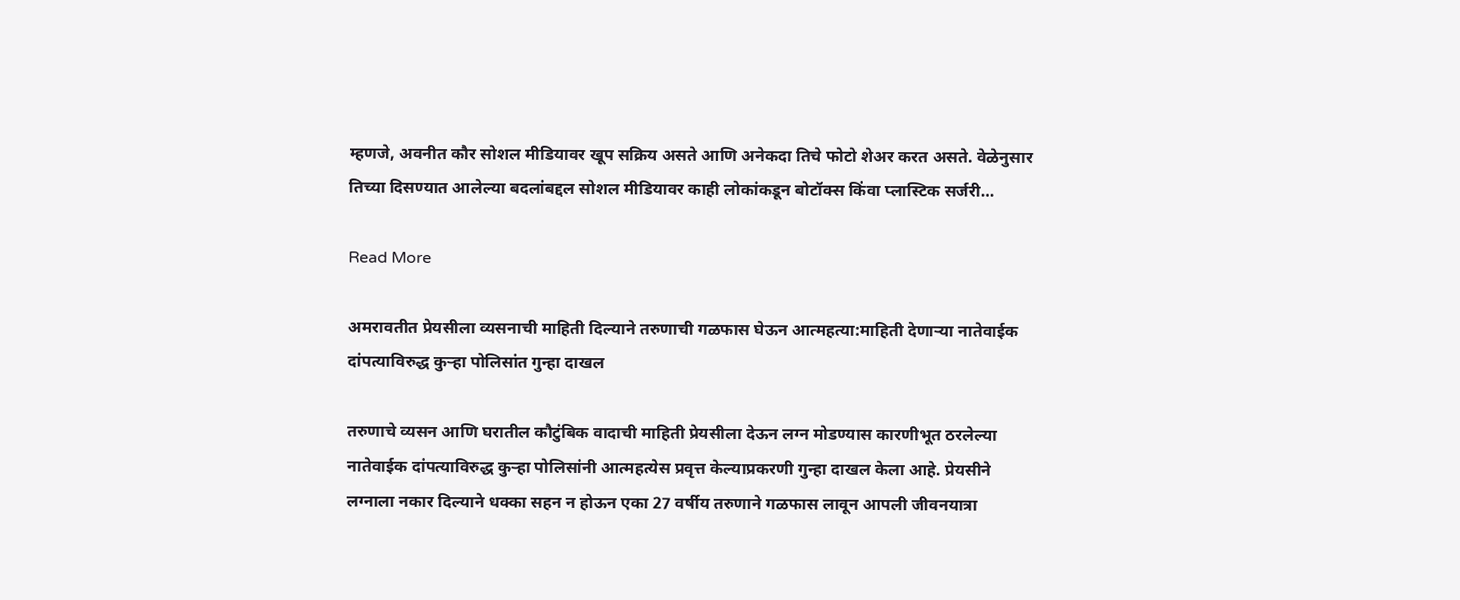म्हणजे, अवनीत कौर सोशल मीडियावर खूप सक्रिय असते आणि अनेकदा तिचे फोटो शेअर करत असते. वेळेनुसार तिच्या दिसण्यात आलेल्या बदलांबद्दल सोशल मीडियावर काही लोकांकडून बोटॉक्स किंवा प्लास्टिक सर्जरी…

Read More

अमरावतीत प्रेयसीला व्यसनाची माहिती दिल्याने तरुणाची गळफास घेऊन आत्महत्या:माहिती देणाऱ्या नातेवाईक दांपत्याविरुद्ध कुऱ्हा पोलिसांत गुन्हा दाखल

तरुणाचे व्यसन आणि घरातील कौटुंबिक वादाची माहिती प्रेयसीला देऊन लग्न मोडण्यास कारणीभूत ठरलेल्या नातेवाईक दांपत्याविरुद्ध कुऱ्हा पोलिसांनी आत्महत्येस प्रवृत्त केल्याप्रकरणी गुन्हा दाखल केला आहे. प्रेयसीने लग्नाला नकार दिल्याने धक्का सहन न होऊन एका 27 वर्षीय तरुणाने गळफास लावून आपली जीवनयात्रा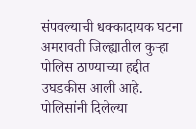संपवल्याची धक्कादायक घटना अमरावती जिल्ह्यातील कुऱ्हा पोलिस ठाण्याच्या हद्दीत उघडकीस आली आहे. पोलिसांनी दिलेल्या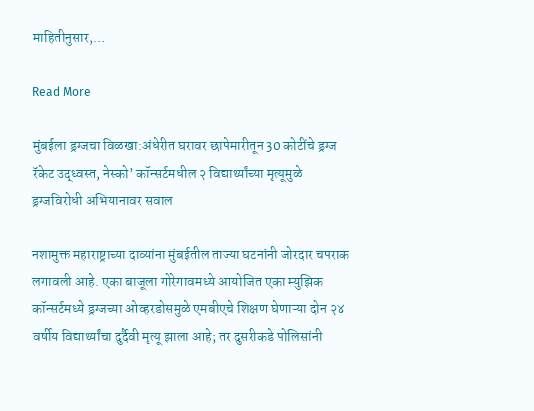माहितीनुसार,…

Read More

मुंबईला ड्रग्जचा विळखा:अंधेरीत घरावर छापेमारीतून 30 कोटींचे ड्रग्ज रॅकेट उद्ध्वस्त, नेस्को’ कॉन्सर्टमधील २ विद्यार्थ्यांच्या मृत्यूमुळे ड्रग्जविरोधी अभियानावर सवाल

नशामुक्त महाराष्ट्राच्या दाव्यांना मुंबईतील ताज्या घटनांनी जोरदार चपराक लगावली आहे. एका बाजूला गोरेगावमध्ये आयोजित एका म्युझिक कॉन्सर्टमध्ये ड्रग्जच्या ओव्हरडोसमुळे एमबीएचे शिक्षण घेणाऱ्या दोन २४ वर्षीय विद्यार्थ्यांचा दुर्दैवी मृत्यू झाला आहे; तर दुसरीकडे पोलिसांनी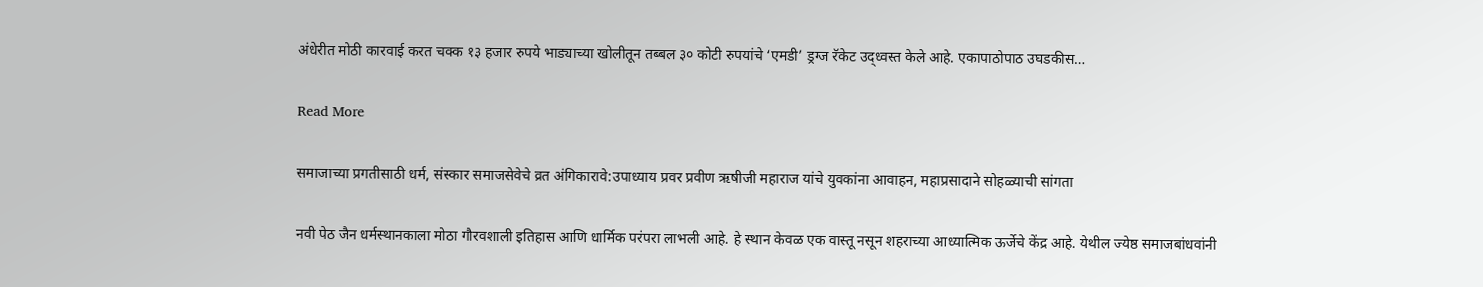अंधेरीत मोठी कारवाई करत चक्क १३ हजार रुपये भाड्याच्या खोलीतून तब्बल ३० कोटी रुपयांचे ‘एमडी’ ड्रग्ज रॅकेट उद्ध्वस्त केले आहे. एकापाठोपाठ उघडकीस…

Read More

समाजाच्या प्रगतीसाठी धर्म, संस्कार समाजसेवेचे व्रत अंगिकारावे:उपाध्याय प्रवर प्रवीण ऋषीजी महाराज यांचे युवकांना आवाहन, महाप्रसादाने सोहळ्याची सांगता

नवी पेठ जैन धर्मस्थानकाला मोठा गौरवशाली इतिहास आणि धार्मिक परंपरा लाभली आहे. हे स्थान केवळ एक वास्तू नसून शहराच्या आध्यात्मिक ऊर्जेचे केंद्र आहे. येथील ज्येष्ठ समाजबांधवांनी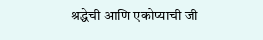श्रद्धेची आणि एकोप्याची जी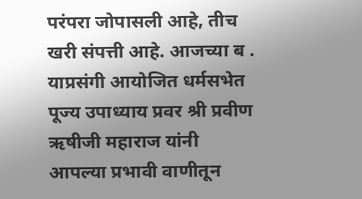परंपरा जोपासली आहे, तीच खरी संपत्ती आहे. आजच्या ब . याप्रसंगी आयोजित धर्मसभेत पूज्य उपाध्याय प्रवर श्री प्रवीण ऋषीजी महाराज यांनी आपल्या प्रभावी वाणीतून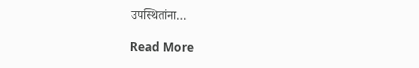उपस्थितांना…

Read More